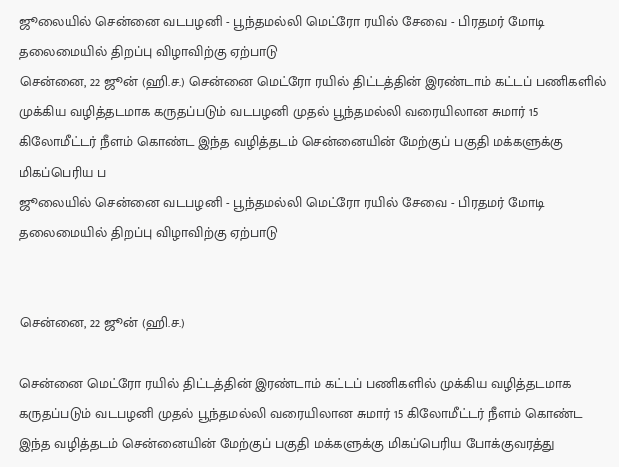ஜூலையில் சென்னை வடபழனி - பூந்தமல்லி மெட்ரோ ரயில் சேவை - பிரதமர் மோடி தலைமையில் திறப்பு விழாவிற்கு ஏற்பாடு
சென்னை, 22 ஜூன் (ஹி.ச.) சென்னை மெட்ரோ ரயில் திட்டத்தின் இரண்டாம் கட்டப் பணிகளில் முக்கிய வழித்தடமாக கருதப்படும் வடபழனி முதல் பூந்தமல்லி வரையிலான சுமார் 15 கிலோமீட்டர் நீளம் கொண்ட இந்த வழித்தடம் சென்னையின் மேற்குப் பகுதி மக்களுக்கு மிகப்பெரிய ப
ஜூலையில் சென்னை வடபழனி - பூந்தமல்லி மெட்ரோ ரயில் சேவை - பிரதமர் மோடி தலைமையில் திறப்பு விழாவிற்கு ஏற்பாடு


சென்னை, 22 ஜூன் (ஹி.ச.)

சென்னை மெட்ரோ ரயில் திட்டத்தின் இரண்டாம் கட்டப் பணிகளில் முக்கிய வழித்தடமாக கருதப்படும் வடபழனி முதல் பூந்தமல்லி வரையிலான சுமார் 15 கிலோமீட்டர் நீளம் கொண்ட இந்த வழித்தடம் சென்னையின் மேற்குப் பகுதி மக்களுக்கு மிகப்பெரிய போக்குவரத்து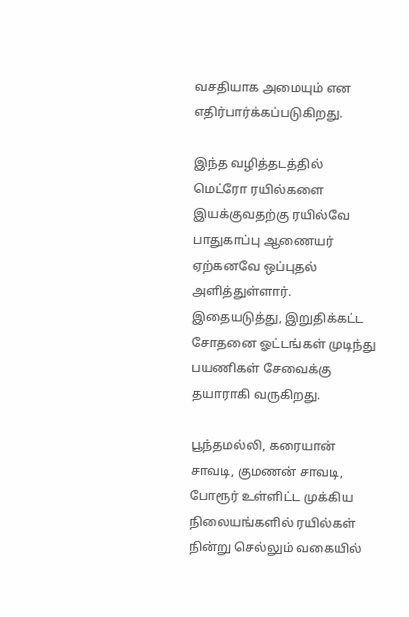வசதியாக அமையும் என எதிர்பார்க்கப்படுகிறது.

இந்த வழித்தடத்தில் மெட்ரோ ரயில்களை இயக்குவதற்கு ரயில்வே பாதுகாப்பு ஆணையர் ஏற்கனவே ஒப்புதல் அளித்துள்ளார். இதையடுத்து, இறுதிக்கட்ட சோதனை ஓட்டங்கள் முடிந்து பயணிகள் சேவைக்கு தயாராகி வருகிறது.

பூந்தமல்லி, கரையான் சாவடி, குமணன் சாவடி, போரூர் உள்ளிட்ட முக்கிய நிலையங்களில் ரயில்கள் நின்று செல்லும் வகையில்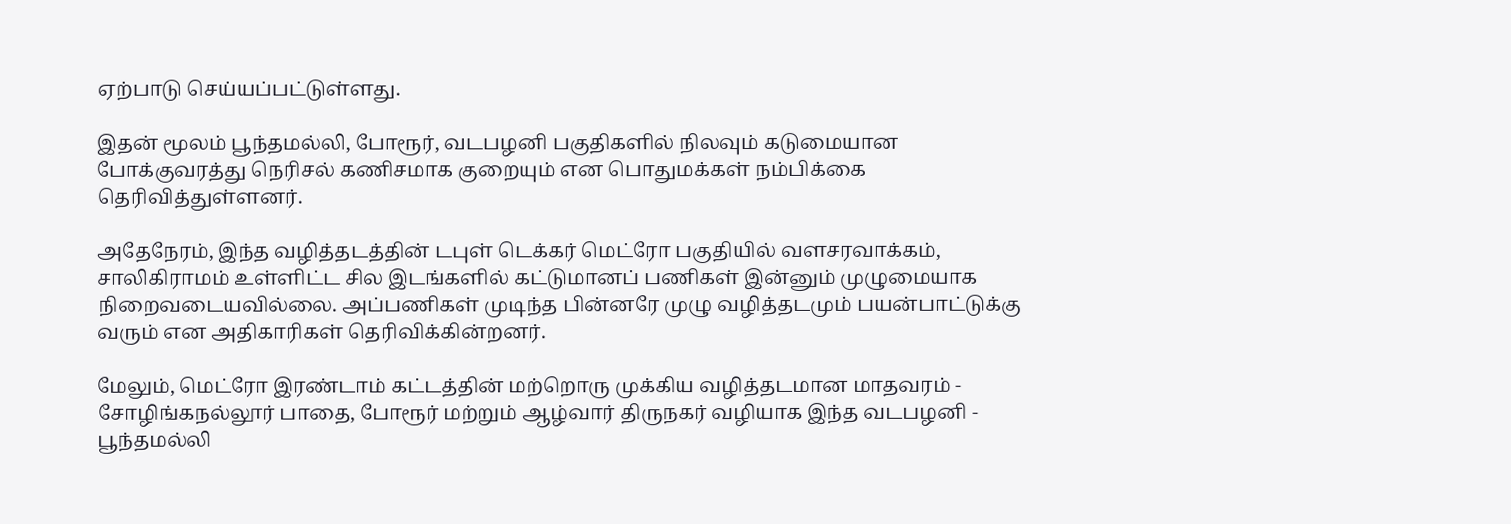ஏற்பாடு செய்யப்பட்டுள்ளது.

இதன் மூலம் பூந்தமல்லி, போரூர், வடபழனி பகுதிகளில் நிலவும் கடுமையான போக்குவரத்து நெரிசல் கணிசமாக குறையும் என பொதுமக்கள் நம்பிக்கை தெரிவித்துள்ளனர்.

அதேநேரம், இந்த வழித்தடத்தின் டபுள் டெக்கர் மெட்ரோ பகுதியில் வளசரவாக்கம், சாலிகிராமம் உள்ளிட்ட சில இடங்களில் கட்டுமானப் பணிகள் இன்னும் முழுமையாக நிறைவடையவில்லை. அப்பணிகள் முடிந்த பின்னரே முழு வழித்தடமும் பயன்பாட்டுக்கு வரும் என அதிகாரிகள் தெரிவிக்கின்றனர்.

மேலும், மெட்ரோ இரண்டாம் கட்டத்தின் மற்றொரு முக்கிய வழித்தடமான மாதவரம் - சோழிங்கநல்லூர் பாதை, போரூர் மற்றும் ஆழ்வார் திருநகர் வழியாக இந்த வடபழனி - பூந்தமல்லி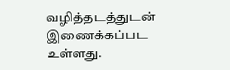வழித்தடத்துடன் இணைக்கப்பட உள்ளது.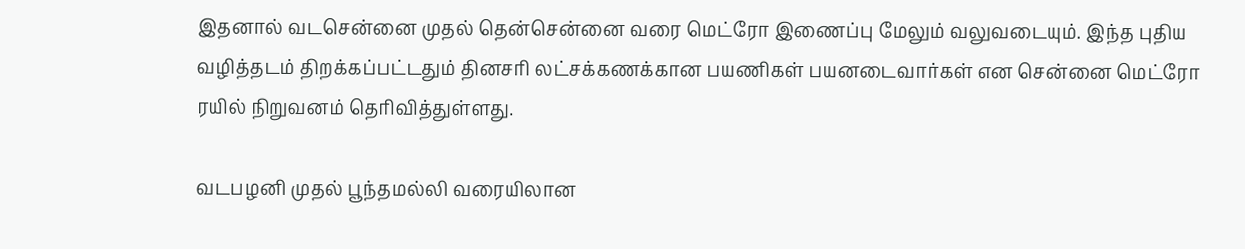இதனால் வடசென்னை முதல் தென்சென்னை வரை மெட்ரோ இணைப்பு மேலும் வலுவடையும். இந்த புதிய வழித்தடம் திறக்கப்பட்டதும் தினசரி லட்சக்கணக்கான பயணிகள் பயனடைவார்கள் என சென்னை மெட்ரோ ரயில் நிறுவனம் தெரிவித்துள்ளது.

வடபழனி முதல் பூந்தமல்லி வரையிலான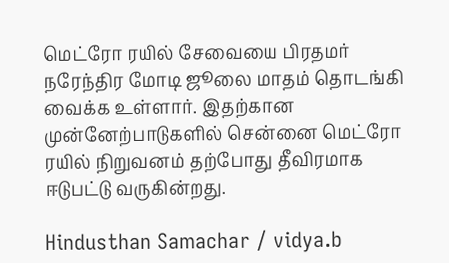மெட்ரோ ரயில் சேவையை பிரதமர் நரேந்திர மோடி ஜூலை மாதம் தொடங்கி வைக்க உள்ளார். இதற்கான முன்னேற்பாடுகளில் சென்னை மெட்ரோ ரயில் நிறுவனம் தற்போது தீவிரமாக ஈடுபட்டு வருகின்றது.

Hindusthan Samachar / vidya.b